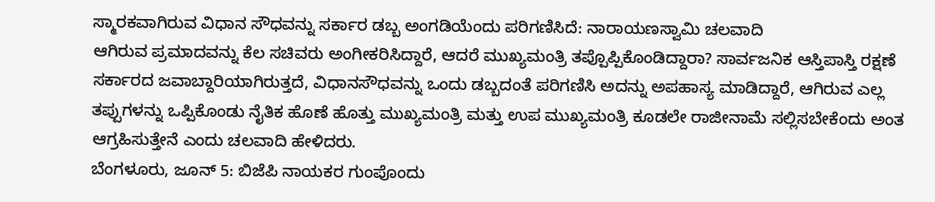ಸ್ಮಾರಕವಾಗಿರುವ ವಿಧಾನ ಸೌಧವನ್ನು ಸರ್ಕಾರ ಡಬ್ಬ ಅಂಗಡಿಯೆಂದು ಪರಿಗಣಿಸಿದೆ: ನಾರಾಯಣಸ್ವಾಮಿ ಚಲವಾದಿ
ಆಗಿರುವ ಪ್ರಮಾದವನ್ನು ಕೆಲ ಸಚಿವರು ಅಂಗೀಕರಿಸಿದ್ದಾರೆ, ಆದರೆ ಮುಖ್ಯಮಂತ್ರಿ ತಪ್ಪೊಪ್ಪಿಕೊಂಡಿದ್ದಾರಾ? ಸಾರ್ವಜನಿಕ ಆಸ್ತಿಪಾಸ್ತಿ ರಕ್ಷಣೆ ಸರ್ಕಾರದ ಜವಾಬ್ದಾರಿಯಾಗಿರುತ್ತದೆ, ವಿಧಾನಸೌಧವನ್ನು ಒಂದು ಡಬ್ಬದಂತೆ ಪರಿಗಣಿಸಿ ಅದನ್ನು ಅಪಹಾಸ್ಯ ಮಾಡಿದ್ದಾರೆ, ಆಗಿರುವ ಎಲ್ಲ ತಪ್ಪುಗಳನ್ನು ಒಪ್ಪಿಕೊಂಡು ನೈತಿಕ ಹೊಣೆ ಹೊತ್ತು ಮುಖ್ಯಮಂತ್ರಿ ಮತ್ತು ಉಪ ಮುಖ್ಯಮಂತ್ರಿ ಕೂಡಲೇ ರಾಜೀನಾಮೆ ಸಲ್ಲಿಸಬೇಕೆಂದು ಅಂತ ಆಗ್ರಹಿಸುತ್ತೇನೆ ಎಂದು ಚಲವಾದಿ ಹೇಳಿದರು.
ಬೆಂಗಳೂರು, ಜೂನ್ 5: ಬಿಜೆಪಿ ನಾಯಕರ ಗುಂಪೊಂದು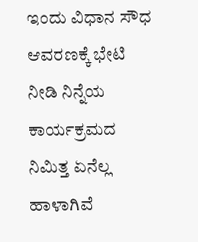ಇಂದು ವಿಧಾನ ಸೌಧ ಆವರಣಕ್ಕೆ ಭೇಟಿ ನೀಡಿ ನಿನ್ನೆಯ ಕಾರ್ಯಕ್ರಮದ ನಿಮಿತ್ತ ಏನೆಲ್ಲ ಹಾಳಾಗಿವೆ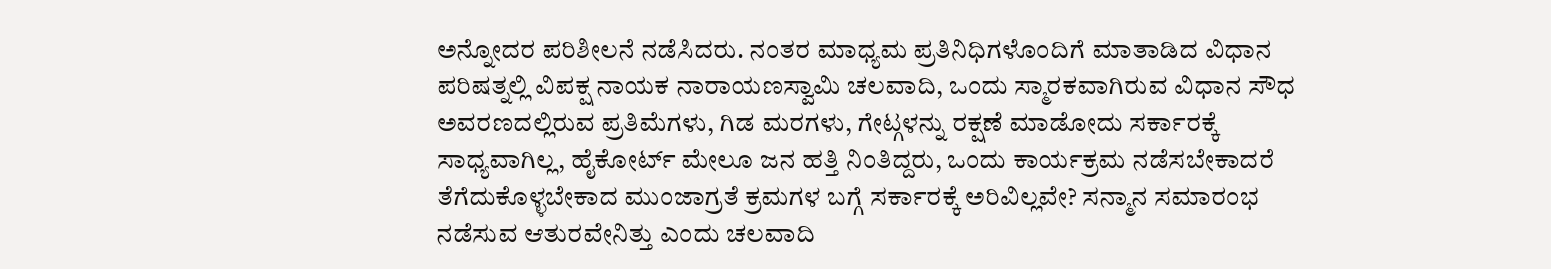ಅನ್ನೋದರ ಪರಿಶೀಲನೆ ನಡೆಸಿದರು. ನಂತರ ಮಾಧ್ಯಮ ಪ್ರತಿನಿಧಿಗಳೊಂದಿಗೆ ಮಾತಾಡಿದ ವಿಧಾನ ಪರಿಷತ್ನಲ್ಲಿ ವಿಪಕ್ಷ ನಾಯಕ ನಾರಾಯಣಸ್ವಾಮಿ ಚಲವಾದಿ, ಒಂದು ಸ್ಮಾರಕವಾಗಿರುವ ವಿಧಾನ ಸೌಧ ಅವರಣದಲ್ಲಿರುವ ಪ್ರತಿಮೆಗಳು, ಗಿಡ ಮರಗಳು, ಗೇಟ್ಗಳನ್ನು ರಕ್ಷಣೆ ಮಾಡೋದು ಸರ್ಕಾರಕ್ಕೆ ಸಾಧ್ಯವಾಗಿಲ್ಲ, ಹೈಕೋರ್ಟ್ ಮೇಲೂ ಜನ ಹತ್ತಿ ನಿಂತಿದ್ದರು, ಒಂದು ಕಾರ್ಯಕ್ರಮ ನಡೆಸಬೇಕಾದರೆ ತೆಗೆದುಕೊಳ್ಳಬೇಕಾದ ಮುಂಜಾಗ್ರತೆ ಕ್ರಮಗಳ ಬಗ್ಗೆ ಸರ್ಕಾರಕ್ಕೆ ಅರಿವಿಲ್ಲವೇ? ಸನ್ಮಾನ ಸಮಾರಂಭ ನಡೆಸುವ ಆತುರವೇನಿತ್ತು ಎಂದು ಚಲವಾದಿ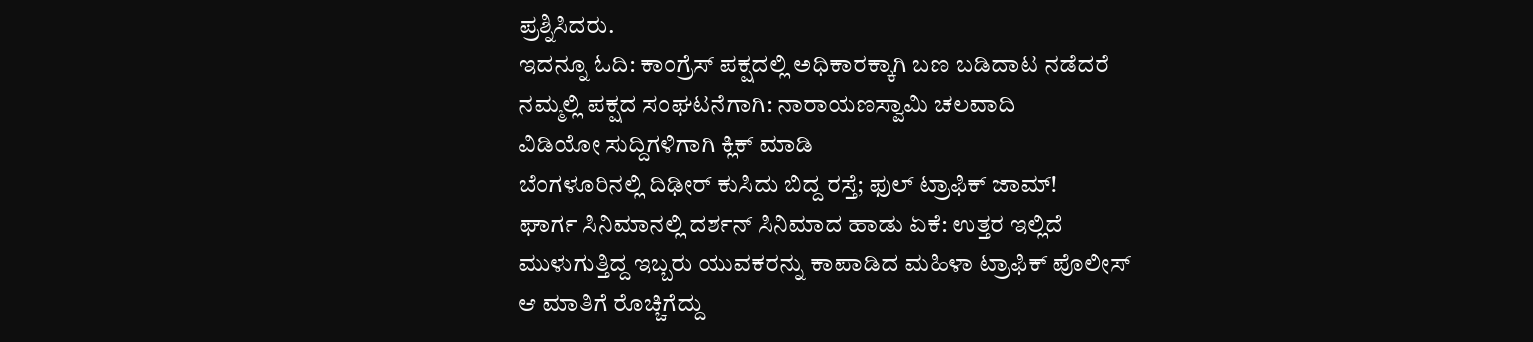ಪ್ರಶ್ನಿಸಿದರು.
ಇದನ್ನೂ ಓದಿ: ಕಾಂಗ್ರೆಸ್ ಪಕ್ಷದಲ್ಲಿ ಅಧಿಕಾರಕ್ಕಾಗಿ ಬಣ ಬಡಿದಾಟ ನಡೆದರೆ ನಮ್ಮಲ್ಲಿ ಪಕ್ಷದ ಸಂಘಟನೆಗಾಗಿ: ನಾರಾಯಣಸ್ವಾಮಿ ಚಲವಾದಿ
ವಿಡಿಯೋ ಸುದ್ದಿಗಳಿಗಾಗಿ ಕ್ಲಿಕ್ ಮಾಡಿ
ಬೆಂಗಳೂರಿನಲ್ಲಿ ದಿಢೀರ್ ಕುಸಿದು ಬಿದ್ದ ರಸ್ತೆ; ಫುಲ್ ಟ್ರಾಫಿಕ್ ಜಾಮ್!
ಘಾರ್ಗ ಸಿನಿಮಾನಲ್ಲಿ ದರ್ಶನ್ ಸಿನಿಮಾದ ಹಾಡು ಏಕೆ: ಉತ್ತರ ಇಲ್ಲಿದೆ
ಮುಳುಗುತ್ತಿದ್ದ ಇಬ್ಬರು ಯುವಕರನ್ನು ಕಾಪಾಡಿದ ಮಹಿಳಾ ಟ್ರಾಫಿಕ್ ಪೊಲೀಸ್
ಆ ಮಾತಿಗೆ ರೊಚ್ಚಿಗೆದ್ದು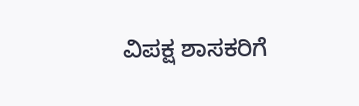ವಿಪಕ್ಷ ಶಾಸಕರಿಗೆ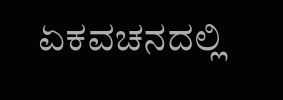ಏಕವಚನದಲ್ಲಿ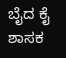ಬೈದ ಕೈ ಶಾಸಕ